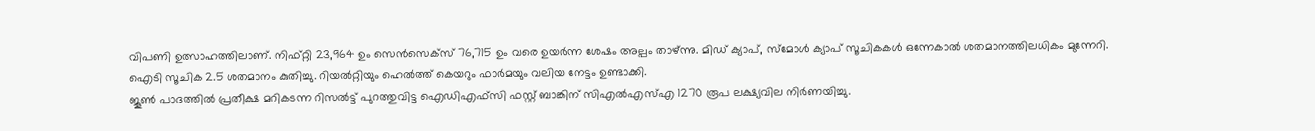വിപണി ഉത്സാഹത്തിലാണ്. നിഫ്റ്റി 23,964 ഉം സെൻസെക്സ് 76,715 ഉം വരെ ഉയർന്ന ശേഷം അല്പം താഴ്ന്നു. മിഡ് ക്യാപ്, സ്മോൾ ക്യാപ് സൂചികകൾ ഒന്നേകാൽ ശതമാനത്തിലധികം മുന്നേറി.
ഐടി സൂചിക 2.5 ശതമാനം കുതിച്ചു. റിയൽറ്റിയും ഹെൽത്ത് കെയറും ഫാർമയും വലിയ നേട്ടം ഉണ്ടാക്കി.
ജൂൺ പാദത്തിൽ പ്രതീക്ഷ മറികടന്ന റിസൽട്ട് പുറത്തുവിട്ട ഐഡിഎഫ്സി ഫസ്റ്റ് ബാങ്കിന് സിഎൽഎസ്എ 1270 രൂപ ലക്ഷ്യവില നിർണയിച്ചു.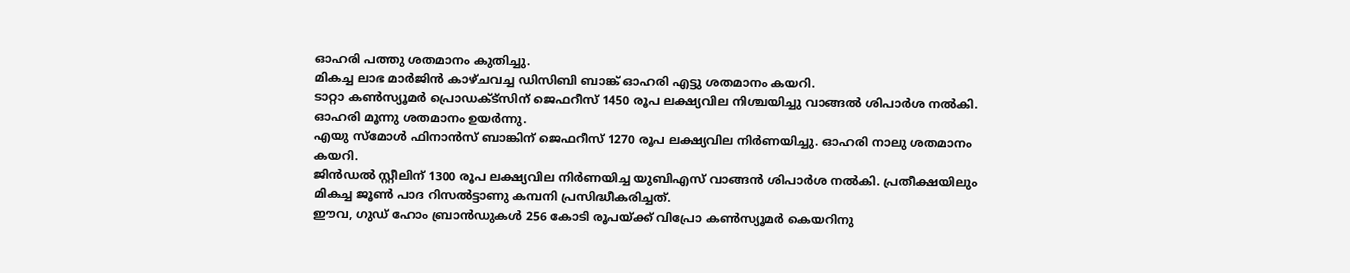ഓഹരി പത്തു ശതമാനം കുതിച്ചു.
മികച്ച ലാഭ മാർജിൻ കാഴ്ചവച്ച ഡിസിബി ബാങ്ക് ഓഹരി എട്ടു ശതമാനം കയറി.
ടാറ്റാ കൺസ്യൂമർ പ്രൊഡക്ട്സിന് ജെഫറീസ് 1450 രൂപ ലക്ഷ്യവില നിശ്ചയിച്ചു വാങ്ങൽ ശിപാർശ നൽകി. ഓഹരി മൂന്നു ശതമാനം ഉയർന്നു.
എയു സ്മോൾ ഫിനാൻസ് ബാങ്കിന് ജെഫറീസ് 1270 രൂപ ലക്ഷ്യവില നിർണയിച്ചു. ഓഹരി നാലു ശതമാനം കയറി.
ജിൻഡൽ സ്റ്റീലിന് 1300 രൂപ ലക്ഷ്യവില നിർണയിച്ച യുബിഎസ് വാങ്ങൻ ശിപാർശ നൽകി. പ്രതീക്ഷയിലും മികച്ച ജൂൺ പാദ റിസൽട്ടാണു കമ്പനി പ്രസിദ്ധീകരിച്ചത്.
ഈവ, ഗുഡ് ഹോം ബ്രാൻഡുകൾ 256 കോടി രൂപയ്ക്ക് വിപ്രോ കൺസ്യൂമർ കെയറിനു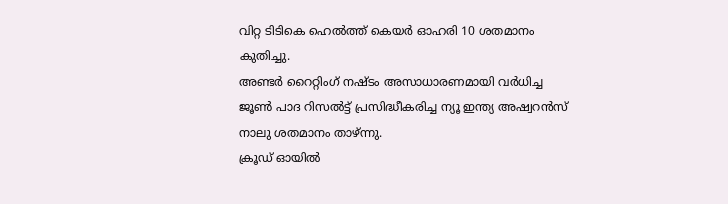വിറ്റ ടിടികെ ഹെൽത്ത് കെയർ ഓഹരി 10 ശതമാനം കുതിച്ചു.
അണ്ടർ റൈറ്റിംഗ് നഷ്ടം അസാധാരണമായി വർധിച്ച ജൂൺ പാദ റിസൽട്ട് പ്രസിദ്ധീകരിച്ച ന്യൂ ഇന്ത്യ അഷ്വറൻസ് നാലു ശതമാനം താഴ്ന്നു.
ക്രൂഡ് ഓയിൽ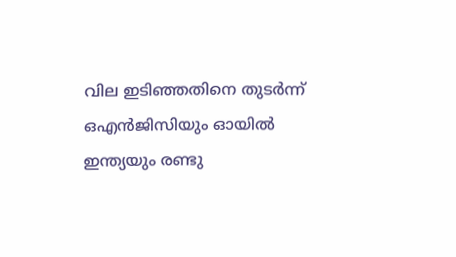വില ഇടിഞ്ഞതിനെ തുടർന്ന് ഒഎൻജിസിയും ഓയിൽ ഇന്ത്യയും രണ്ടു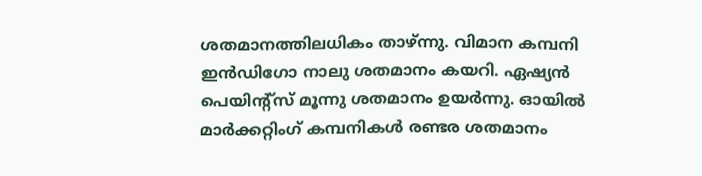ശതമാനത്തിലധികം താഴ്ന്നു. വിമാന കമ്പനി ഇൻഡിഗോ നാലു ശതമാനം കയറി. ഏഷ്യൻ പെയിൻ്റ്സ് മൂന്നു ശതമാനം ഉയർന്നു. ഓയിൽ മാർക്കറ്റിംഗ് കമ്പനികൾ രണ്ടര ശതമാനം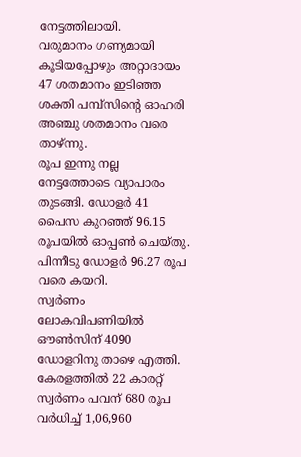നേട്ടത്തിലായി.
വരുമാനം ഗണ്യമായി കൂടിയപ്പോഴും അറ്റാദായം 47 ശതമാനം ഇടിഞ്ഞ ശക്തി പമ്പ്സിൻ്റെ ഓഹരി അഞ്ചു ശതമാനം വരെ താഴ്ന്നു.
രൂപ ഇന്നു നല്ല നേട്ടത്തോടെ വ്യാപാരം തുടങ്ങി. ഡോളർ 41 പൈസ കുറഞ്ഞ് 96.15 രൂപയിൽ ഓപ്പൺ ചെയ്തു. പിന്നീടു ഡോളർ 96.27 രൂപ വരെ കയറി.
സ്വർണം ലോകവിപണിയിൽ ഔൺസിന് 4090 ഡോളറിനു താഴെ എത്തി. കേരളത്തിൽ 22 കാരറ്റ് സ്വർണം പവന് 680 രൂപ വർധിച്ച് 1,06,960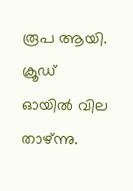രൂപ ആയി.
ക്രൂഡ് ഓയിൽ വില താഴ്ന്നു.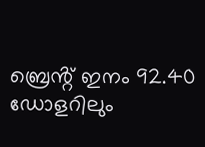ബ്രെൻ്റ് ഇനം 92.40 ഡോളറിലും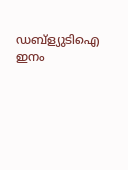ഡബ്ള്യുടിഐ ഇനം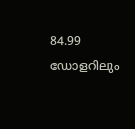84.99 ഡോളറിലും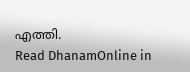എത്തി.
Read DhanamOnline in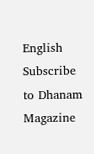English
Subscribe to Dhanam Magazine